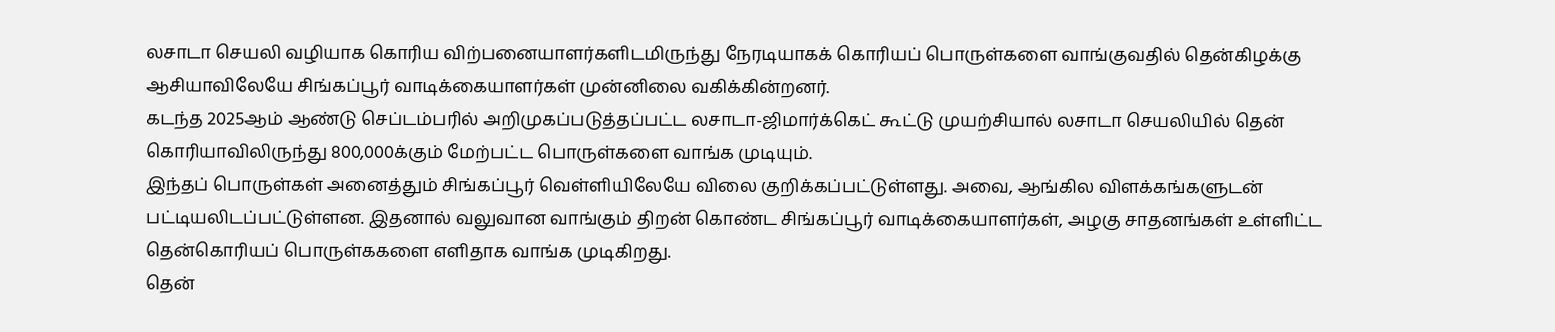லசாடா செயலி வழியாக கொரிய விற்பனையாளர்களிடமிருந்து நேரடியாகக் கொரியப் பொருள்களை வாங்குவதில் தென்கிழக்கு ஆசியாவிலேயே சிங்கப்பூர் வாடிக்கையாளர்கள் முன்னிலை வகிக்கின்றனர்.
கடந்த 2025ஆம் ஆண்டு செப்டம்பரில் அறிமுகப்படுத்தப்பட்ட லசாடா-ஜிமார்க்கெட் கூட்டு முயற்சியால் லசாடா செயலியில் தென் கொரியாவிலிருந்து 800,000க்கும் மேற்பட்ட பொருள்களை வாங்க முடியும்.
இந்தப் பொருள்கள் அனைத்தும் சிங்கப்பூர் வெள்ளியிலேயே விலை குறிக்கப்பட்டுள்ளது. அவை, ஆங்கில விளக்கங்களுடன் பட்டியலிடப்பட்டுள்ளன. இதனால் வலுவான வாங்கும் திறன் கொண்ட சிங்கப்பூர் வாடிக்கையாளர்கள், அழகு சாதனங்கள் உள்ளிட்ட தென்கொரியப் பொருள்ககளை எளிதாக வாங்க முடிகிறது.
தென்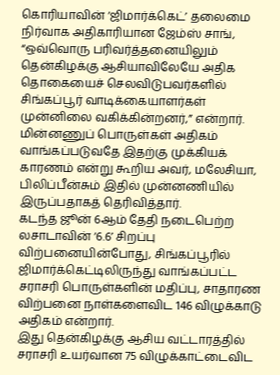கொரியாவின் ‘ஜிமார்க்கெட்’ தலைமை நிர்வாக அதிகாரியான ஜேம்ஸ் சாங், “ஒவ்வொரு பரிவர்த்தனையிலும் தென்கிழக்கு ஆசியாவிலேயே அதிக தொகையைச் செலவிடுபவர்களில் சிங்கப்பூர் வாடிக்கையாளர்கள் முன்னிலை வகிக்கின்றனர்,” என்றார்.
மின்னணுப் பொருள்கள் அதிகம் வாங்கப்படுவதே இதற்கு முக்கியக் காரணம் என்று கூறிய அவர், மலேசியா, பிலிப்பீன்சும் இதில் முன்னணியில் இருப்பதாகத் தெரிவித்தார்.
கடந்த ஜூன் 6ஆம் தேதி நடைபெற்ற லசாடாவின் ‘6.6’ சிறப்பு விற்பனையின்போது, சிங்கப்பூரில் ஜிமார்க்கெட்டிலிருந்து வாங்கப்பட்ட சராசரி பொருள்களின் மதிப்பு, சாதாரண விற்பனை நாள்களைவிட 146 விழுக்காடு அதிகம் என்றார்.
இது தென்கிழக்கு ஆசிய வட்டாரத்தில் சராசரி உயர்வான 75 விழுக்காட்டைவிட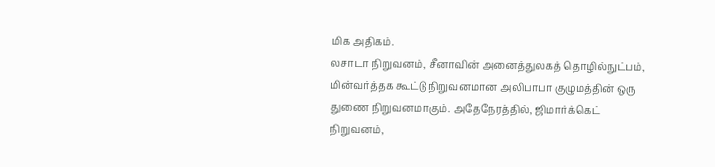மிக அதிகம்.
லசாடா நிறுவனம், சீனாவின் அனைத்துலகத் தொழில்நுட்பம், மின்வர்த்தக கூட்டு நிறுவனமான அலிபாபா குழுமத்தின் ஒரு துணை நிறுவனமாகும். அதேநேரத்தில், ஜிமார்க்கெட் நிறுவனம்,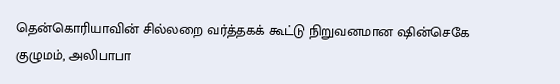தென்கொரியாவின் சில்லறை வர்த்தகக் கூட்டு நிறுவனமான ஷின்செகே குழுமம், அலிபாபா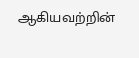ஆகியவற்றின்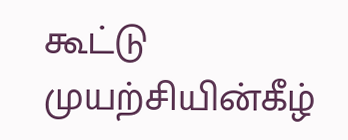கூட்டு முயற்சியின்கீழ்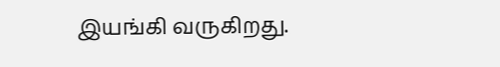இயங்கி வருகிறது.